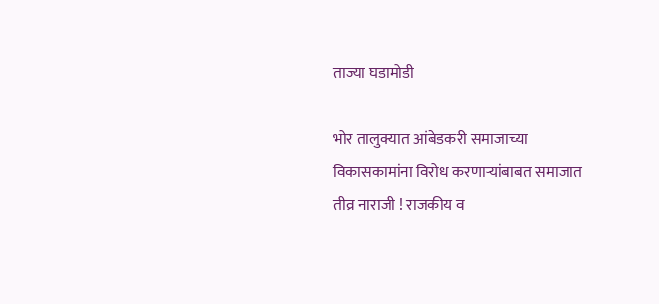ताज्या घडामोडी

भोर तालुक्यात आंबेडकरी समाजाच्या विकासकामांना विरोध करणाऱ्यांबाबत समाजात तीव्र नाराजी ! राजकीय व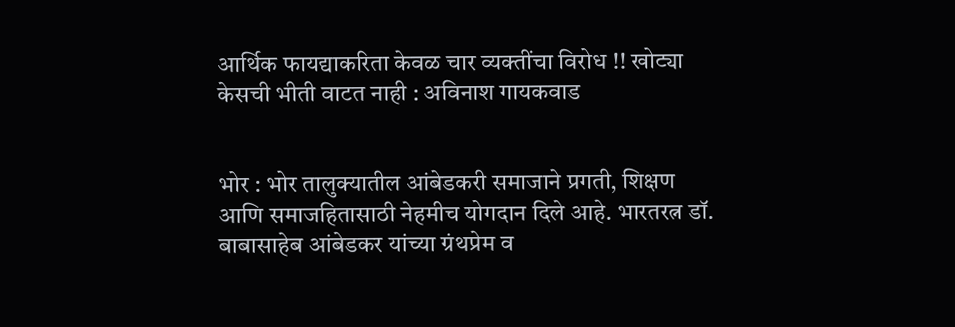आर्थिक फायद्याकरिता केवळ चार व्यक्तींचा विरोध !! खोट्या केसची भीती वाटत नाही : अविनाश गायकवाड


भोर : भोर तालुक्यातील आंबेडकरी समाजाने प्रगती, शिक्षण आणि समाजहितासाठी नेहमीच योगदान दिले आहे. भारतरत्न डॉ. बाबासाहेब आंबेडकर यांच्या ग्रंथप्रेम व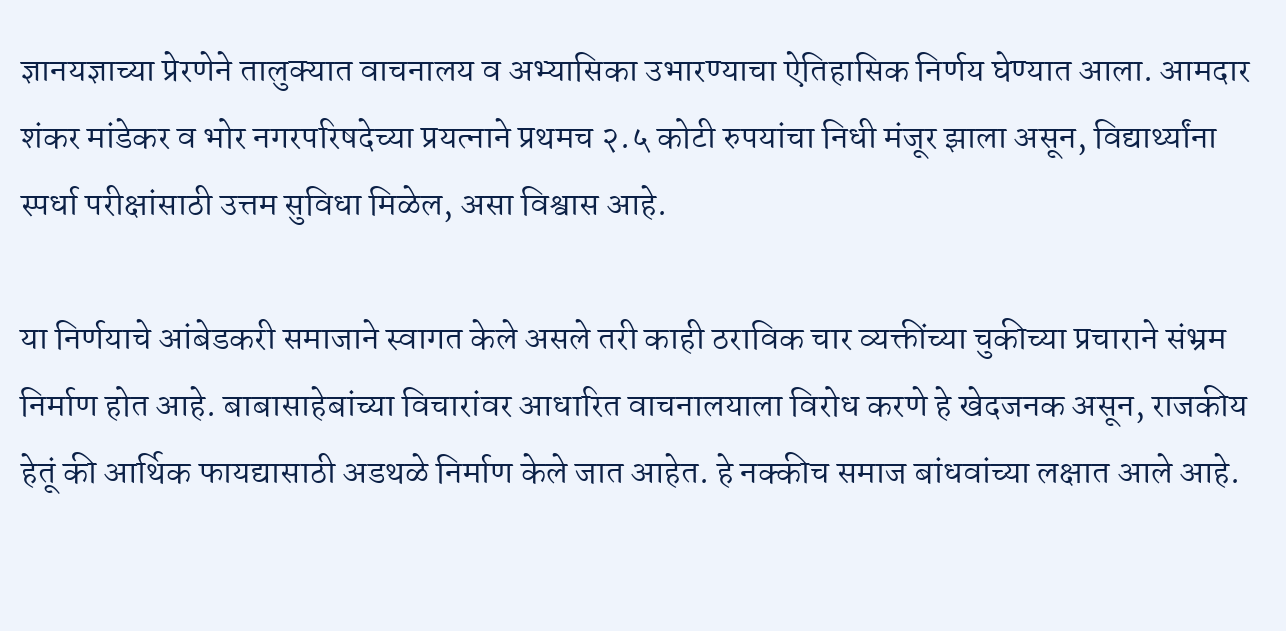ज्ञानयज्ञाच्या प्रेरणेने तालुक्यात वाचनालय व अभ्यासिका उभारण्याचा ऐतिहासिक निर्णय घेण्यात आला. आमदार शंकर मांडेकर व भोर नगरपरिषदेच्या प्रयत्नाने प्रथमच २.५ कोटी रुपयांचा निधी मंजूर झाला असून, विद्यार्थ्यांना स्पर्धा परीक्षांसाठी उत्तम सुविधा मिळेल, असा विश्वास आहे.

या निर्णयाचे आंबेडकरी समाजाने स्वागत केले असले तरी काही ठराविक चार व्यक्तींच्या चुकीच्या प्रचाराने संभ्रम निर्माण होत आहे. बाबासाहेबांच्या विचारांवर आधारित वाचनालयाला विरोध करणे हे खेदजनक असून, राजकीय हेतूं की आर्थिक फायद्यासाठी अडथळे निर्माण केले जात आहेत. हे नक्कीच समाज बांधवांच्या लक्षात आले आहे.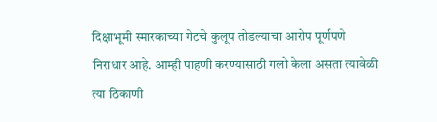दिक्षाभूमी स्मारकाच्या गेटचे कुलूप तोडल्याचा आरोप पूर्णपणे निराधार आहे. आम्ही पाहणी करण्यासाठी गलो केला असता त्यावेळी त्या ठिकाणी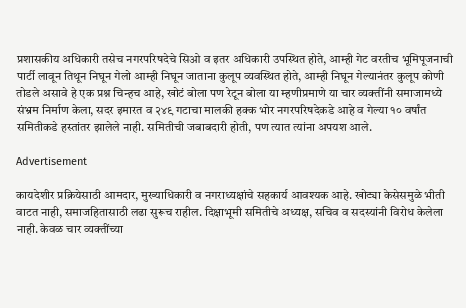प्रशासकीय अधिकारी तसेच नगरपरिषदेचे सिओ व इतर अधिकारी उपस्थित होते, आम्ही गेट वरतीच भूमिपूजनाची पार्टी लावून तिथून निघून गेलो आम्ही निघून जाताना कुलूप व्यवस्थित होते, आम्ही निघून गेल्यानंतर कुलूप कोणी तोडले असावे हे एक प्रश्न चिन्हच आहे, खोटं बोला पण रेटून बोला या म्हणीप्रमाणे या चार व्यक्तींनी समाजामध्ये संभ्रम निर्माण केला, सदर इमारत व २४९ गटाचा मालकी हक्क भोर नगरपरिषदेकडे आहे व गेल्या १० वर्षांत समितीकडे हस्तांतर झालेले नाही. समितीची जबाबदारी होती, पण त्यात त्यांना अपयश आले.

Advertisement

कायदेशीर प्रक्रियेसाठी आमदार, मुख्याधिकारी व नगराध्यक्षांचे सहकार्य आवश्यक आहे. खोट्या केसेसमुळे भीती वाटत नाही, समाजहितासाठी लढा सुरूच राहील. दिक्षाभूमी समितीचे अध्यक्ष, सचिव व सदस्यांनी विरोध केलेला नाही. केवळ चार व्यक्तींच्या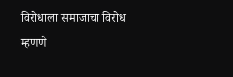विरोधाला समाजाचा विरोध म्हणणे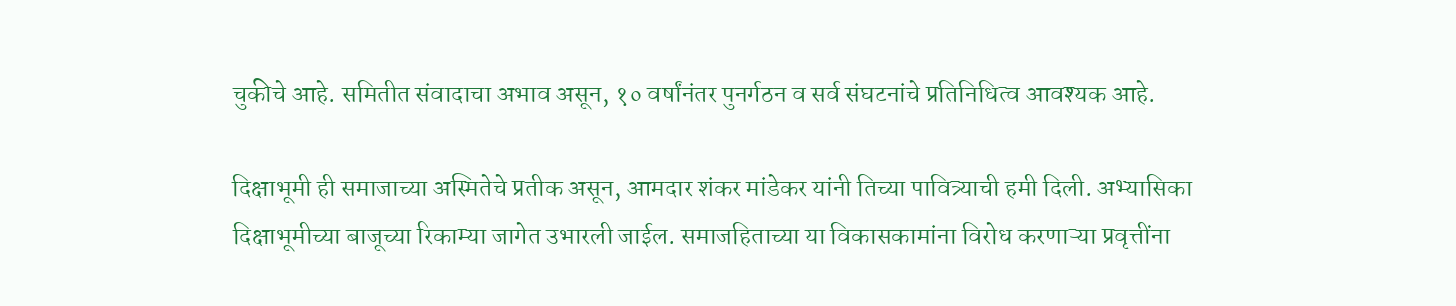चुकीचे आहे. समितीत संवादाचा अभाव असून, १० वर्षांनंतर पुनर्गठन व सर्व संघटनांचे प्रतिनिधित्व आवश्यक आहे.

दिक्षाभूमी ही समाजाच्या अस्मितेचे प्रतीक असून, आमदार शंकर मांडेकर यांनी तिच्या पावित्र्याची हमी दिली. अभ्यासिका दिक्षाभूमीच्या बाजूच्या रिकाम्या जागेत उभारली जाईल. समाजहिताच्या या विकासकामांना विरोध करणाऱ्या प्रवृत्तींना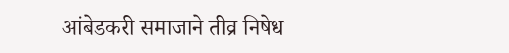आंबेडकरी समाजाने तीव्र निषेध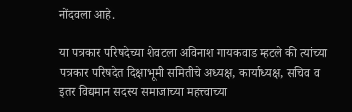नोंदवला आहे.

या पत्रकार परिषदेच्या शेवटला अविनाश गायकवाड म्हटले की त्यांच्या पत्रकार परिषदेत दिक्षाभूमी समितीचे अध्यक्ष, कार्याध्यक्ष, सचिव व इतर विद्यमान सदस्य समाजाच्या महत्त्वाच्या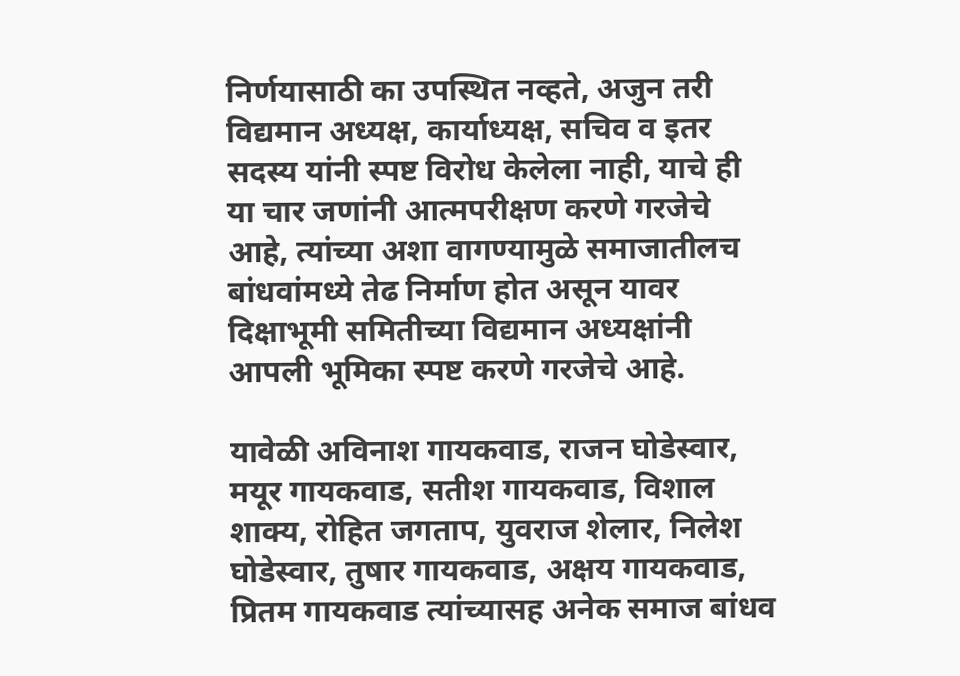निर्णयासाठी का उपस्थित नव्हते, अजुन तरी विद्यमान अध्यक्ष, कार्याध्यक्ष, सचिव व इतर सदस्य यांनी स्पष्ट विरोध केलेला नाही, याचे ही या चार जणांनी आत्मपरीक्षण करणे गरजेचे आहे, त्यांच्या अशा वागण्यामुळे समाजातीलच बांधवांमध्ये तेढ निर्माण होत असून यावर दिक्षाभूमी समितीच्या विद्यमान अध्यक्षांनी आपली भूमिका स्पष्ट करणे गरजेचे आहे.

यावेळी अविनाश गायकवाड, राजन घोडेस्वार, मयूर गायकवाड, सतीश गायकवाड, विशाल शाक्य, रोहित जगताप, युवराज शेलार, निलेश घोडेस्वार, तुषार गायकवाड, अक्षय गायकवाड, प्रितम गायकवाड त्यांच्यासह अनेक समाज बांधव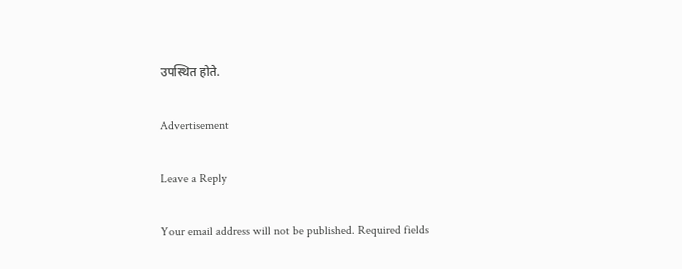उपस्थित होते.

Advertisement

Leave a Reply

Your email address will not be published. Required fields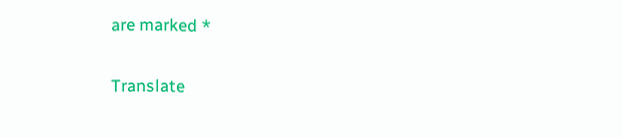are marked *

Translate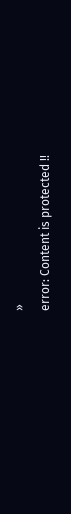»
error: Content is protected !!